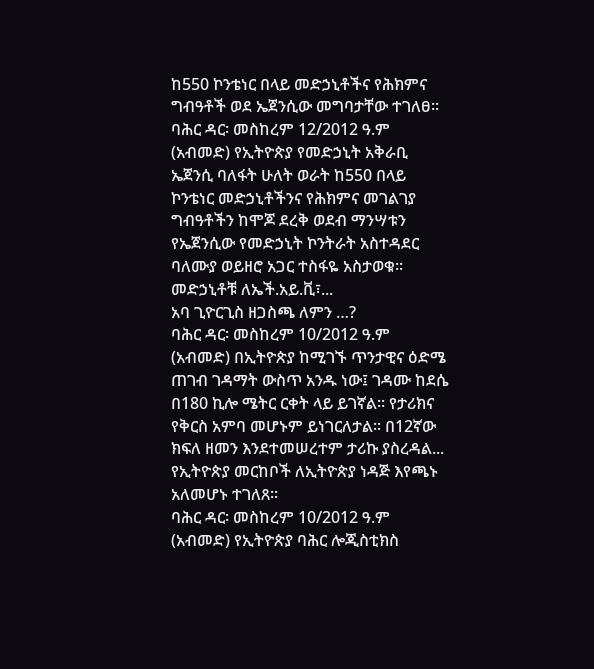ከ550 ኮንቴነር በላይ መድኃኒቶችና የሕክምና ግብዓቶች ወደ ኤጀንሲው መግባታቸው ተገለፀ፡፡
ባሕር ዳር፡ መስከረም 12/2012 ዓ.ም (አብመድ) የኢትዮጵያ የመድኃኒት አቅራቢ ኤጀንሲ ባለፋት ሁለት ወራት ከ550 በላይ ኮንቴነር መድኃኒቶችንና የሕክምና መገልገያ ግብዓቶችን ከሞጆ ደረቅ ወደብ ማንሣቱን የኤጀንሲው የመድኃኒት ኮንትራት አስተዳደር ባለሙያ ወይዘሮ አጋር ተስፋዬ አስታወቁ፡፡
መድኃኒቶቹ ለኤች.አይ.ቪ፣...
አባ ጊዮርጊስ ዘጋስጫ ለምን …?
ባሕር ዳር፡ መስከረም 10/2012 ዓ.ም (አብመድ) በኢትዮጵያ ከሚገኙ ጥንታዊና ዕድሜ ጠገብ ገዳማት ውስጥ አንዱ ነው፤ ገዳሙ ከደሴ በ180 ኪሎ ሜትር ርቀት ላይ ይገኛል፡፡ የታሪክና የቅርስ አምባ መሆኑም ይነገርለታል፡፡ በ12ኛው ክፍለ ዘመን እንደተመሠረተም ታሪኩ ያስረዳል...
የኢትዮጵያ መርከቦች ለኢትዮጵያ ነዳጅ እየጫኑ አለመሆኑ ተገለጸ፡፡
ባሕር ዳር፡ መስከረም 10/2012 ዓ.ም (አብመድ) የኢትዮጵያ ባሕር ሎጂስቲክስ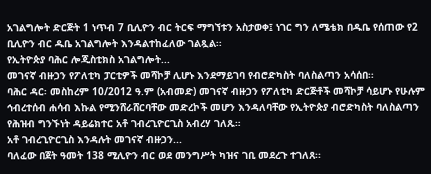አገልግሎት ድርጅት 1 ነጥብ 7 ቢሊዮን ብር ትርፍ ማግኘቱን አስታወቀ፤ ነገር ግን ለሜቴክ በዱቤ የሰጠው የ2 ቢሊዮን ብር ዱቤ አገልግሎት እንዳልተከፈለው ገልጿል፡፡
የኢትዮጵያ ባሕር ሎጂስቲክስ አገልግሎት...
መገናኛ ብዙኃን የፖለቲካ ፓርቲዎች መሻኮቻ ሊሆኑ እንደማይገባ የብሮድካስት ባለስልጣን አሳሰበ፡፡
ባሕር ዳር፡ መስከረም 10/2012 ዓ.ም (አብመድ) መገናኛ ብዙኃን የፖለቲካ ድርጅቶች መሻኮቻ ሳይሆኑ የሁሉም ኅብረተሰብ ሐሳብ እኩል የሚንሸራሸርባቸው መድረኮች መሆን እንዳለባቸው የኢትዮጵያ ብሮድካስት ባለስልጣን የሕዝብ ግንኙነት ዳይሬክተር አቶ ገብረጊዮርጊስ አብረሃ ገለጹ።
አቶ ገብረጊዮርጊስ እንዳሉት መገናኛ ብዙኃን...
ባለፈው በጀት ዓመት 138 ሚሊዮን ብር ወደ መንግሥት ካዝና ገቢ መደረጉ ተገለጸ፡፡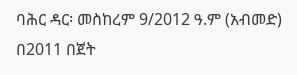ባሕር ዳር፡ መስከረም 9/2012 ዓ.ም (አብመድ) በ2011 በጀት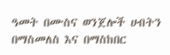ዓመት በሙስና ወንጀሎች ሀብትን በማስመለስ እና በማስከበር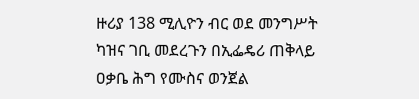ዙሪያ 138 ሚሊዮን ብር ወደ መንግሥት ካዝና ገቢ መደረጉን በኢፌዴሪ ጠቅላይ ዐቃቤ ሕግ የሙስና ወንጀል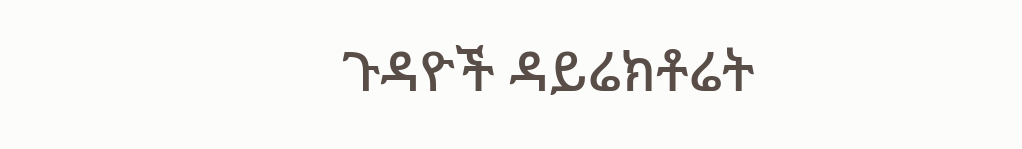ጉዳዮች ዳይሬክቶሬት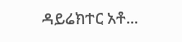ዳይሬክተር አቶ...